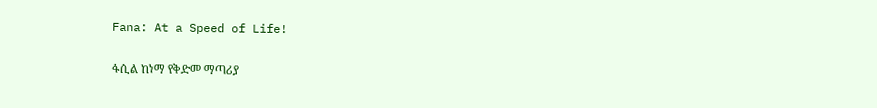Fana: At a Speed of Life!

ፋሲል ከነማ የቅድመ ማጣሪያ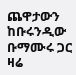ጨዋታውን ከቡሩንዲው ቡማሙሩ ጋር ዛሬ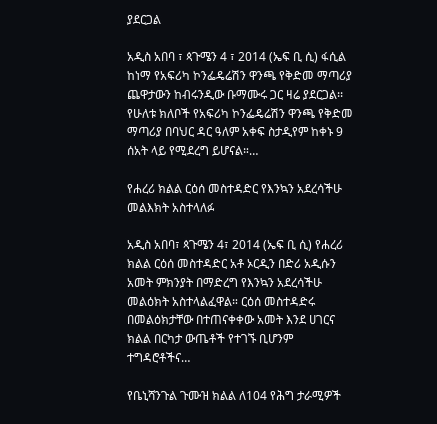ያደርጋል

አዲስ አበባ ፣ ጳጉሜን 4 ፣ 2014 (ኤፍ ቢ ሲ) ፋሲል ከነማ የአፍሪካ ኮንፌዴሬሽን ዋንጫ የቅድመ ማጣሪያ ጨዋታውን ከብሩንዲው ቡማሙሩ ጋር ዛሬ ያደርጋል፡፡ የሁለቱ ክለቦች የአፍሪካ ኮንፌዴሬሽን ዋንጫ የቅድመ ማጣሪያ በባህር ዳር ዓለም አቀፍ ስታዲየም ከቀኑ 9 ሰአት ላይ የሚደረግ ይሆናል።…

የሐረሪ ክልል ርዕሰ መስተዳድር የእንኳን አደረሳችሁ መልእክት አስተላለፉ

አዲስ አበባ፣ ጳጉሜን 4፣ 2014 (ኤፍ ቢ ሲ) የሐረሪ ክልል ርዕሰ መስተዳድር አቶ ኦርዲን በድሪ አዲሱን አመት ምክንያት በማድረግ የእንኳን አደረሳችሁ መልዕክት አስተላልፈዋል። ርዕሰ መስተዳድሩ በመልዕክታቸው በተጠናቀቀው አመት እንደ ሀገርና ክልል በርካታ ውጤቶች የተገኙ ቢሆንም ተግዳሮቶችና…

የቤኒሻንጉል ጉሙዝ ክልል ለ104 የሕግ ታራሚዎች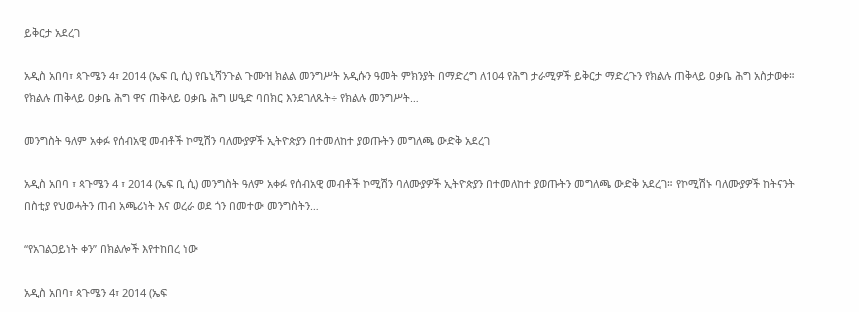ይቅርታ አደረገ

አዲስ አበባ፣ ጳጉሜን 4፣ 2014 (ኤፍ ቢ ሲ) የቤኒሻንጉል ጉሙዝ ክልል መንግሥት አዲሱን ዓመት ምክንያት በማድረግ ለ104 የሕግ ታራሚዎች ይቅርታ ማድረጉን የክልሉ ጠቅላይ ዐቃቤ ሕግ አስታወቀ። የክልሉ ጠቅላይ ዐቃቤ ሕግ ዋና ጠቅላይ ዐቃቤ ሕግ ሠዒድ ባበክር እንደገለጹት÷ የክልሉ መንግሥት…

መንግስት ዓለም አቀፉ የሰብአዊ መብቶች ኮሚሽን ባለሙያዎች ኢትዮጵያን በተመለከተ ያወጡትን መግለጫ ውድቅ አደረገ

አዲስ አበባ ፣ ጳጉሜን 4 ፣ 2014 (ኤፍ ቢ ሲ) መንግስት ዓለም አቀፉ የሰብአዊ መብቶች ኮሚሽን ባለሙያዎች ኢትዮጵያን በተመለከተ ያወጡትን መግለጫ ውድቅ አደረገ። የኮሚሽኑ ባለሙያዎች ከትናንት በስቲያ የህወሓትን ጠብ አጫሪነት እና ወረራ ወደ ጎን በመተው መንግስትን…

“የአገልጋይነት ቀን” በክልሎች እየተከበረ ነው

አዲስ አበባ፣ ጳጉሜን 4፣ 2014 (ኤፍ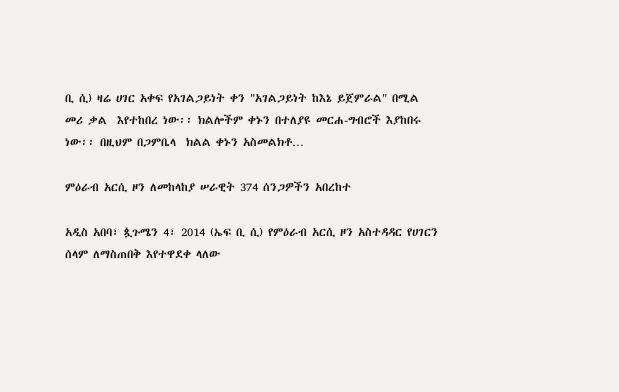ቢ ሲ) ዛሬ ሀገር አቀፍ የአገልጋይነት ቀን "አገልጋይነት ከእኔ ይጀምራል" በሚል  መሪ ቃል  እየተከበረ ነው፡፡ ክልሎችም ቀኑን በተለያዩ መርሐ-ግብሮች እያከበሩ ነው፡፡ በዚህም በጋምቤላ  ክልል ቀኑን አስመልክቶ…

ምዕራብ አርሲ ዞን ለመከላከያ ሠራዊት 374 ሰንጋዎችን አበረከተ

አዲስ አበባ፣ ጷጉሜን 4፣ 2014 (ኤፍ ቢ ሲ) የምዕራብ አርሲ ዞን አስተዳዳር የሀገርን ሰላም ለማስጠበቅ እየተዋደቀ ላለው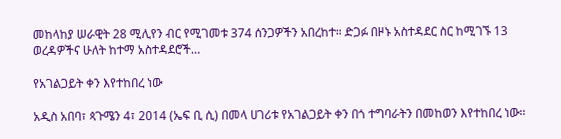መከላከያ ሠራዊት 28 ሚሊየን ብር የሚገመቱ 374 ሰንጋዎችን አበረከተ። ድጋፉ በዞኑ አስተዳደር ስር ከሚገኙ 13 ወረዳዎችና ሁለት ከተማ አስተዳደሮች…

የአገልጋይት ቀን እየተከበረ ነው

አዲስ አበባ፣ ጳጉሜን 4፣ 2014 (ኤፍ ቢ ሲ) በመላ ሀገሪቱ የአገልጋይት ቀን በጎ ተግባራትን በመከወን እየተከበረ ነው፡፡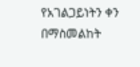የአገልጋይነትን ቀን በማስመልከት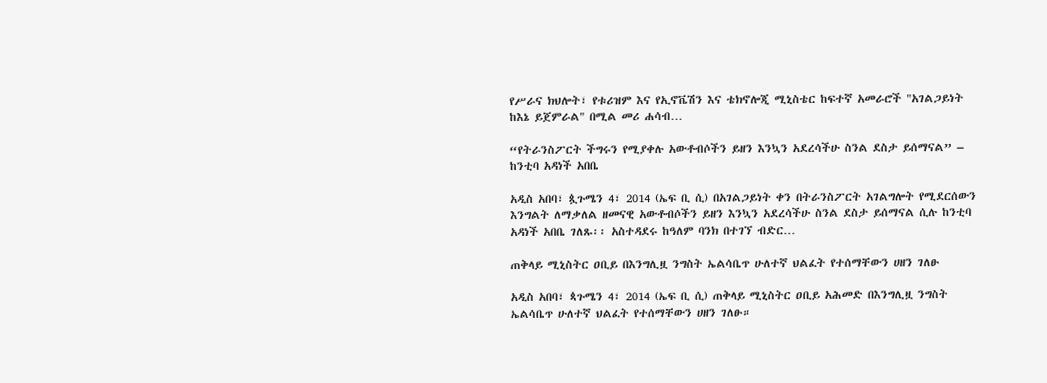የሥራና ክህሎት፣ የቱሪዝም እና የኢኖቬሽን እና ቴክኖሎጂ ሚኒስቴር ከፍተኛ አመራሮች "አገልጋይነት ከእኔ ይጀምራል" በሚል መሪ ሐሳብ…

“የትራንስፖርት ችግሩን የሚያቀሉ አውቶብሶችን ይዘን እንኳን አደረሳችሁ ስንል ደስታ ይሰማናል” – ከንቲባ አዳነች አበቤ

አዲስ አበባ፣ ጷጉሜን 4፣ 2014 (ኤፍ ቢ ሲ) በአገልጋይነት ቀን በትራንስፖርት አገልግሎት የሚደርሰውን እንግልት ለማቃለል ዘመናዊ አውቶብሶችን ይዘን እንኳን አደረሳችሁ ስንል ደስታ ይሰማናል ሲሉ ከንቲባ አዳነች አበቤ ገለጹ፡፡ አስተዳደሩ ከዓለም ባንክ በተገኘ ብድር…

ጠቅላይ ሚኒስትር ዐቢይ በእንግሊዟ ንግስት ኤልሳቤጥ ሁለተኛ ህልፈት የተሰማቸውን ሀዘን ገለፁ

አዲስ አበባ፣ ጳጉሜን 4፣ 2014 (ኤፍ ቢ ሲ) ጠቅላይ ሚኒስትር ዐቢይ አሕመድ በእንግሊዟ ንግስት ኤልሳቤጥ ሁለተኛ ህልፈት የተሰማቸውን ሀዘን ገለፁ።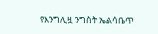የእንግሊዟ ንግስት ኤልሳቤጥ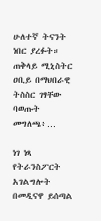ሁለተኛ ትናንት ነበር ያረፉት። ጠቅላይ ሚኒስትር ዐቢይ በማህበራዊ ትስስር ገፃቸው ባወጡት መግለጫ፥…

ነገ ነጻ የትራንስፖርት አገልግሎት በመዲናዋ ይሰጣል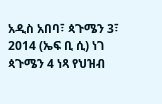አዲስ አበባ፣ ጳጉሜን 3፣ 2014 (ኤፍ ቢ ሲ) ነገ ጳጉሜን 4 ነጻ የህዝብ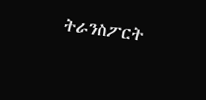ትራንስፖርት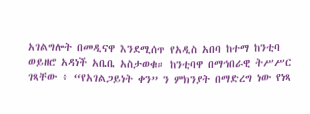አገልግሎት በመዲናዋ እንደሚሰጥ የአዲስ አበባ ከተማ ከንቲባ ወይዘሮ አዳነች አቤቤ አስታወቁ። ከንቲባዋ በማኅበራዊ ትሥሥር ገጻቸው ፥ “የአገልጋይነት ቀን” ን ምክንያት በማድረግ ነው የነጻ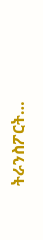ትራንስፖርት…